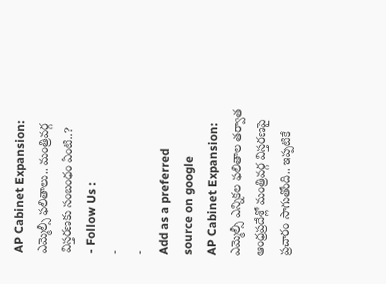AP Cabinet Expansion: ఎమ్మెల్సీ ఫలితాలు.. మంత్రివర్గ విస్తరణకు సంబంధం ఏంటి..?
- Follow Us :
-
-
Add as a preferred
source on google
AP Cabinet Expansion: ఎమ్మెల్సీ ఎన్నికల ఫలితాల తర్వాత ఆంధ్రప్రదేశ్లో మంత్రివర్గ విస్తరణపై ప్రచారం సాగుతోంది.. ఇప్పటికే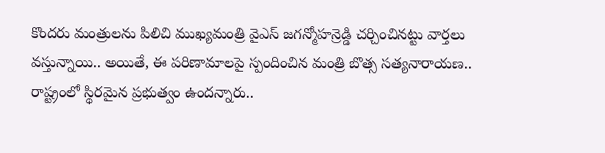కొందరు మంత్రులను పిలిచి ముఖ్యమంత్రి వైఎస్ జగన్మోహన్రెడ్డి చర్చించినట్టు వార్తలు వస్తున్నాయి.. అయితే, ఈ పరిణామాలపై స్పందించిన మంత్రి బొత్స సత్యనారాయణ.. రాష్ట్రంలో స్థిరమైన ప్రభుత్వం ఉందన్నారు..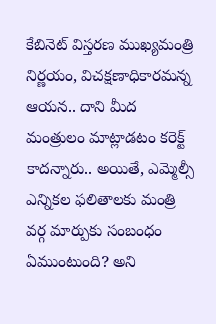కేబినెట్ విస్తరణ ముఖ్యమంత్రి నిర్ణయం, విచక్షణాధికారమన్న ఆయన.. దాని మీద మంత్రులం మాట్లాడటం కరెక్ట్ కాదన్నారు.. అయితే, ఎమ్మెల్సీ ఎన్నికల ఫలితాలకు మంత్రి వర్గ మార్పుకు సంబంధం ఏముంటుంది? అని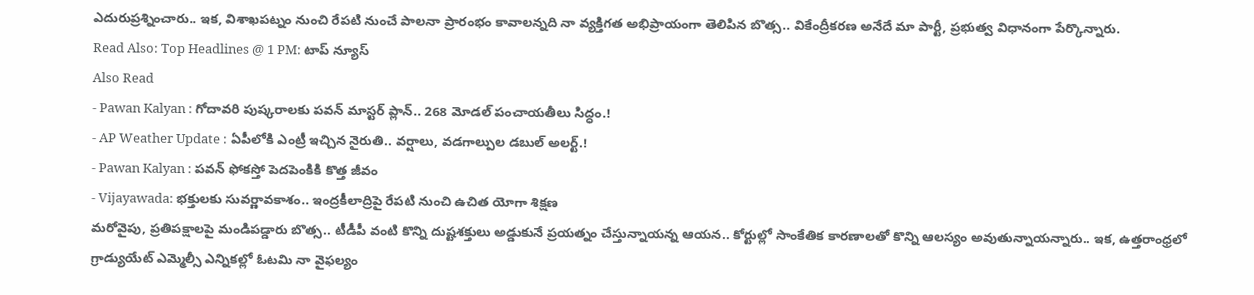ఎదురుప్రశ్నించారు.. ఇక, విశాఖపట్నం నుంచి రేపటి నుంచే పాలనా ప్రారంభం కావాలన్నది నా వ్యక్తిగత అభిప్రాయంగా తెలిపిన బొత్స.. వికేంద్రీకరణ అనేదే మా పార్టీ, ప్రభుత్వ విధానంగా పేర్కొన్నారు.
Read Also: Top Headlines @ 1 PM: టాప్ న్యూస్
Also Read
- Pawan Kalyan : గోదావరి పుష్కరాలకు పవన్ మాస్టర్ ప్లాన్.. 268 మోడల్ పంచాయతీలు సిద్ధం.!
- AP Weather Update : ఏపీలోకి ఎంట్రీ ఇచ్చిన నైరుతి.. వర్షాలు, వడగాల్పుల డబుల్ అలర్ట్.!
- Pawan Kalyan : పవన్ ఫోకస్తో పెదపెంకికి కొత్త జీవం
- Vijayawada: భక్తులకు సువర్ణావకాశం.. ఇంద్రకీలాద్రిపై రేపటి నుంచి ఉచిత యోగా శిక్షణ
మరోవైపు, ప్రతిపక్షాలపై మండిపడ్డారు బొత్స.. టీడీపీ వంటి కొన్ని దుష్టశక్తులు అడ్డుకునే ప్రయత్నం చేస్తున్నాయన్న ఆయన.. కోర్టుల్లో సాంకేతిక కారణాలతో కొన్ని ఆలస్యం అవుతున్నాయన్నారు.. ఇక, ఉత్తరాంధ్రలో గ్రాడ్యుయేట్ ఎమ్మెల్సీ ఎన్నికల్లో ఓటమి నా వైఫల్యం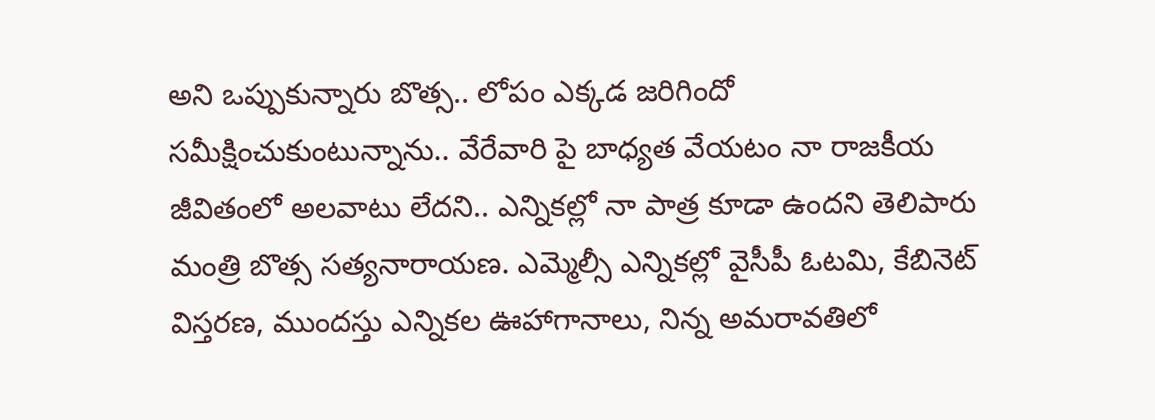అని ఒప్పుకున్నారు బొత్స.. లోపం ఎక్కడ జరిగిందో సమీక్షించుకుంటున్నాను.. వేరేవారి పై బాధ్యత వేయటం నా రాజకీయ జీవితంలో అలవాటు లేదని.. ఎన్నికల్లో నా పాత్ర కూడా ఉందని తెలిపారు మంత్రి బొత్స సత్యనారాయణ. ఎమ్మెల్సీ ఎన్నికల్లో వైసీపీ ఓటమి, కేబినెట్ విస్తరణ, ముందస్తు ఎన్నికల ఊహాగానాలు, నిన్న అమరావతిలో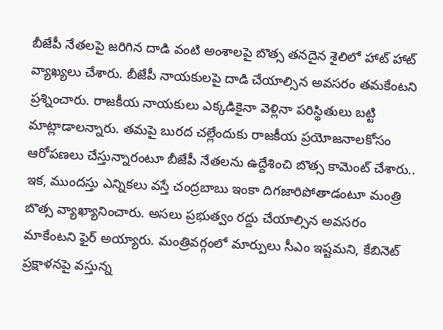బీజేపీ నేతలపై జరిగిన దాడి వంటి అంశాలపై బొత్స తనదైన శైలిలో హాట్ హాట్ వ్యాఖ్యలు చేశారు. బీజేపీ నాయకులపై దాడి చేయాల్సిన అవసరం తమకేంటని ప్రశ్నించారు. రాజకీయ నాయకులు ఎక్కడికైనా వెళ్లినా పరిస్థితులు బట్టి మాట్లాడాలన్నారు. తమపై బురద చల్లేందుకు రాజకీయ ప్రయోజనాలకోసం ఆరోపణలు చేస్తున్నారంటూ బీజేపీ నేతలను ఉద్దేశించి బొత్స కామెంట్ చేశారు..
ఇక, ముందస్తు ఎన్నికలు వస్తే చంద్రబాబు ఇంకా దిగజారిపోతాడంటూ మంత్రి బొత్స వ్యాఖ్యానించారు. అసలు ప్రభుత్వం రద్దు చేయాల్సిన అవసరం మాకేంటని ఫైర్ అయ్యారు. మంత్రివర్గంలో మార్పులు సీఎం ఇష్టమని, కేబినెట్ ప్రక్షాళనపై వస్తున్న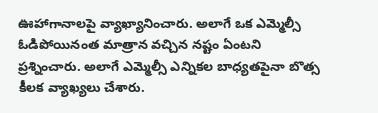ఊహాగానాలపై వ్యాఖ్యానించారు. అలాగే ఒక ఎమ్మెల్సీ ఓడిపోయినంత మాత్రాన వచ్చిన నష్టం ఏంటని ప్రశ్నించారు. అలాగే ఎమ్మెల్సీ ఎన్నికల బాధ్యతపైనా బొత్స కీలక వ్యాఖ్యలు చేశారు.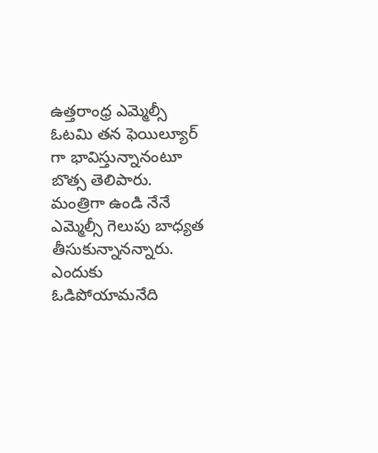ఉత్తరాంధ్ర ఎమ్మెల్సీ ఓటమి తన ఫెయిల్యూర్ గా భావిస్తున్నానంటూ బొత్స తెలిపారు. మంత్రిగా ఉండి నేనే ఎమ్మెల్సీ గెలుపు బాధ్యత తీసుకున్నానన్నారు. ఎందుకు ఓడిపోయామనేది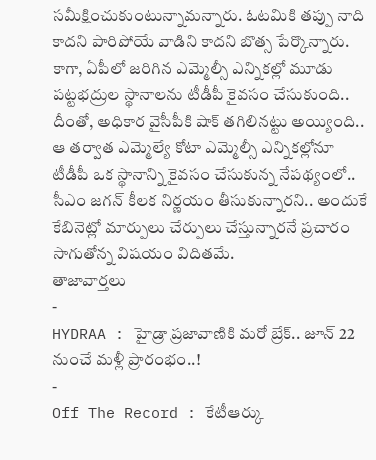సమీక్షించుకుంటున్నామన్నారు. ఓటమికి తప్పు నాది కాదని పారిపోయే వాడిని కాదని బొత్స పేర్కొన్నారు. కాగా, ఏపీలో జరిగిన ఎమ్మెల్సీ ఎన్నికల్లో మూడు పట్టభద్రుల స్థానాలను టీడీపీ కైవసం చేసుకుంది.. దీంతో, అధికార వైసీపీకి షాక్ తగిలినట్టు అయ్యింది.. ఆ తర్వాత ఎమ్మెల్యే కోటా ఎమ్మెల్సీ ఎన్నికల్లోనూ టీడీపీ ఒక స్థానాన్ని కైవసం చేసుకున్న నేపథ్యంలో.. సీఎం జగన్ కీలక నిర్ణయం తీసుకున్నారని.. అందుకే కేబినెట్లో మార్పులు చేర్పులు చేస్తున్నారనే ప్రచారం సాగుతోన్న విషయం విదితమే.
తాజావార్తలు
-
HYDRAA : హైడ్రా ప్రజావాణికి మరో బ్రేక్.. జూన్ 22 నుంచే మళ్లీ ప్రారంభం..!
-
Off The Record : కేటీఆర్కు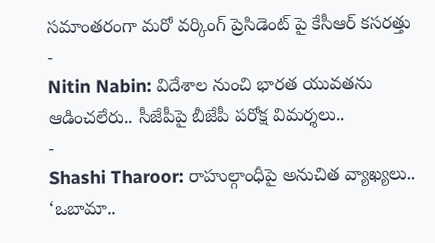సమాంతరంగా మరో వర్కింగ్ ప్రెసిడెంట్ పై కేసీఆర్ కసరత్తు
-
Nitin Nabin: విదేశాల నుంచి భారత యువతను ఆడించలేరు.. సీజేపీపై బీజేపీ పరోక్ష విమర్శలు..
-
Shashi Tharoor: రాహుల్గాంధీపై అనుచిత వ్యాఖ్యలు.. ‘ఒబామా..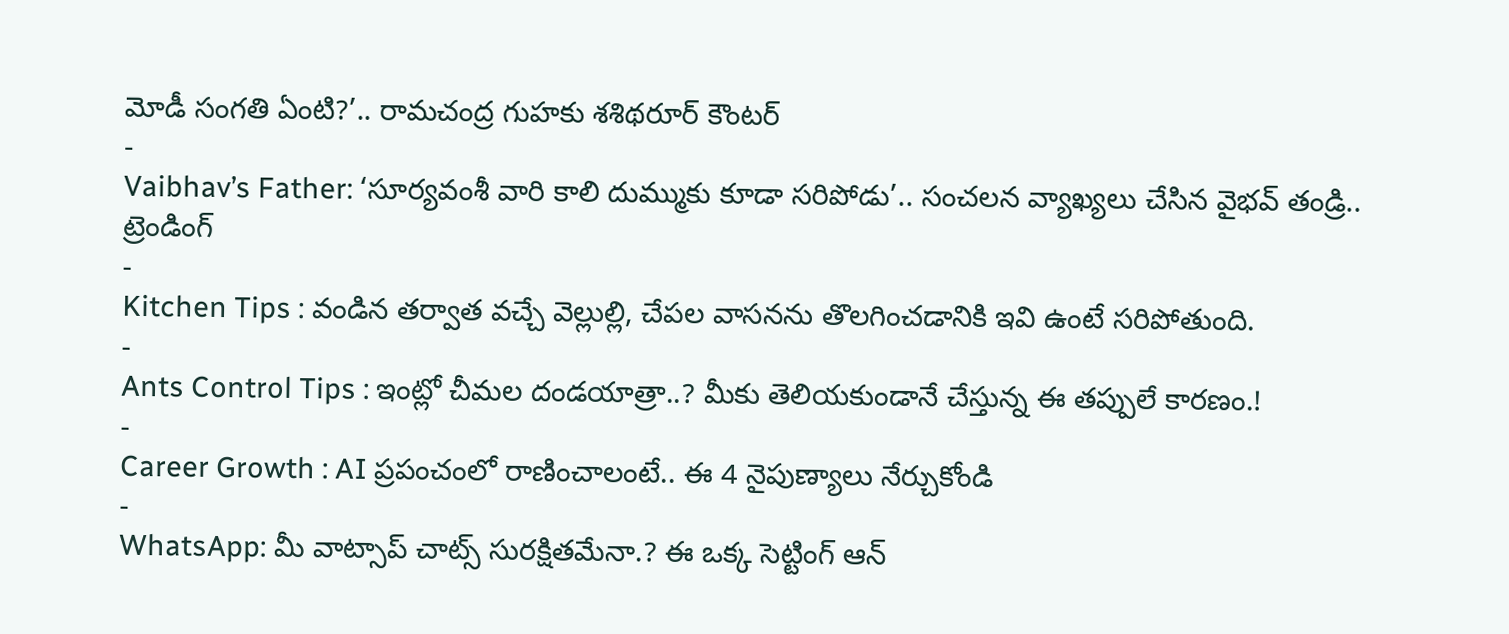మోడీ సంగతి ఏంటి?’.. రామచంద్ర గుహకు శశిథరూర్ కౌంటర్
-
Vaibhav’s Father: ‘సూర్యవంశీ వారి కాలి దుమ్ముకు కూడా సరిపోడు’.. సంచలన వ్యాఖ్యలు చేసిన వైభవ్ తండ్రి..
ట్రెండింగ్
-
Kitchen Tips : వండిన తర్వాత వచ్చే వెల్లుల్లి, చేపల వాసనను తొలగించడానికి ఇవి ఉంటే సరిపోతుంది.
-
Ants Control Tips : ఇంట్లో చీమల దండయాత్రా..? మీకు తెలియకుండానే చేస్తున్న ఈ తప్పులే కారణం.!
-
Career Growth : AI ప్రపంచంలో రాణించాలంటే.. ఈ 4 నైపుణ్యాలు నేర్చుకోండి
-
WhatsApp: మీ వాట్సాప్ చాట్స్ సురక్షితమేనా.? ఈ ఒక్క సెట్టింగ్ ఆన్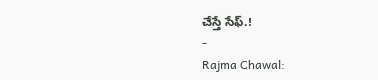చేస్తే సేఫ్.!
-
Rajma Chawal: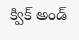క్విక్ అండ్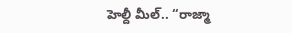హెల్దీ మీల్.. “రాజ్మా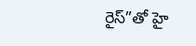రైస్”తో హై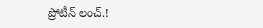ప్రోటీన్ లంచ్.!